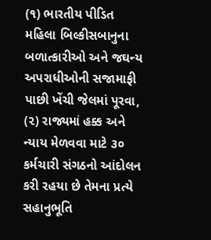(૧) ભારતીય પીડિત મહિલા બિલ્કીસબાનુના બળાત્કારીઓ અને જઘન્ય અપરાધીઓની સજામાફી પાછી ખેંચી જેલમાં પૂરવા, (૨) રાજ્યમાં હક્ક અને ન્યાય મેળવવા માટે ૩૦ કર્મચારી સંગઠનો આંદોલન કરી રહયા છે તેમના પ્રત્યે સહાનુભૂતિ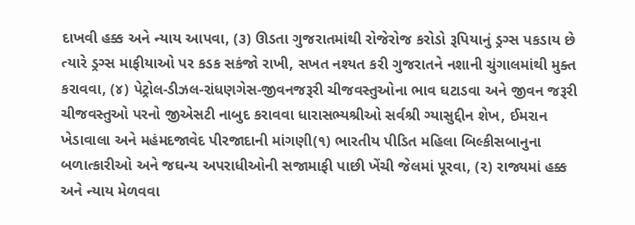દાખવી હક્ક અને ન્યાય આપવા, (૩) ઊડતા ગુજરાતમાંથી રોજેરોજ કરોડો રૂપિયાનું ડ્રગ્સ પકડાય છે ત્યારે ડ્રગ્સ માફીયાઓ પર કડક સકંજો રાખી, સખત નશ્યત કરી ગુજરાતને નશાની ચુંગાલમાંથી મુક્ત કરાવવા, (૪) પેટ્રોલ-ડીઝલ-રાંધણગેસ-જીવનજરૂરી ચીજવસ્તુઓના ભાવ ઘટાડવા અને જીવન જરૂરી ચીજવસ્તુઓ પરનો જીએસટી નાબુદ કરાવવા ધારાસભ્યશ્રીઓ સર્વશ્રી ગ્યાસુદ્દીન શેખ, ઈમરાન ખેડાવાલા અને મહંમદજાવેદ પીરજાદાની માંગણી(૧) ભારતીય પીડિત મહિલા બિલ્કીસબાનુના બળાત્કારીઓ અને જઘન્ય અપરાધીઓની સજામાફી પાછી ખેંચી જેલમાં પૂરવા, (૨) રાજ્યમાં હક્ક અને ન્યાય મેળવવા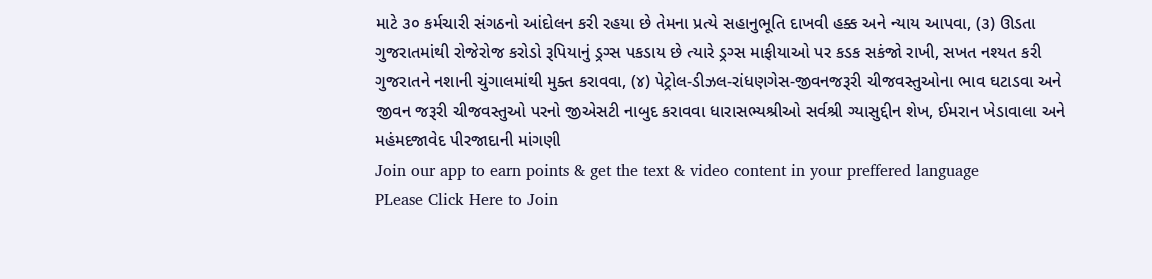માટે ૩૦ કર્મચારી સંગઠનો આંદોલન કરી રહયા છે તેમના પ્રત્યે સહાનુભૂતિ દાખવી હક્ક અને ન્યાય આપવા, (૩) ઊડતા ગુજરાતમાંથી રોજેરોજ કરોડો રૂપિયાનું ડ્રગ્સ પકડાય છે ત્યારે ડ્રગ્સ માફીયાઓ પર કડક સકંજો રાખી, સખત નશ્યત કરી ગુજરાતને નશાની ચુંગાલમાંથી મુક્ત કરાવવા, (૪) પેટ્રોલ-ડીઝલ-રાંધણગેસ-જીવનજરૂરી ચીજવસ્તુઓના ભાવ ઘટાડવા અને જીવન જરૂરી ચીજવસ્તુઓ પરનો જીએસટી નાબુદ કરાવવા ધારાસભ્યશ્રીઓ સર્વશ્રી ગ્યાસુદ્દીન શેખ, ઈમરાન ખેડાવાલા અને મહંમદજાવેદ પીરજાદાની માંગણી
Join our app to earn points & get the text & video content in your preffered language
PLease Click Here to Join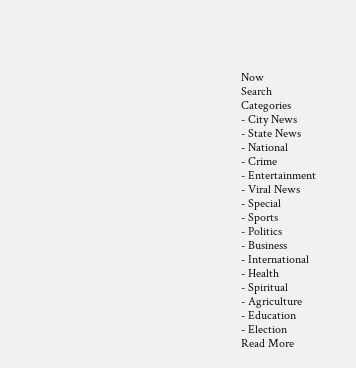Now
Search
Categories
- City News
- State News
- National
- Crime
- Entertainment
- Viral News
- Special
- Sports
- Politics
- Business
- International
- Health
- Spiritual
- Agriculture
- Education
- Election
Read More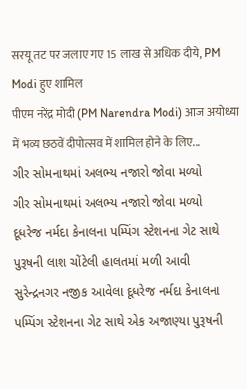सरयू तट पर जलाए गए 15 लाख से अधिक दीये, PM Modi हुए शामिल
पीएम नरेंद्र मोदी (PM Narendra Modi) आज अयोध्या में भव्य छठवें दीपोत्सव में शामिल होने के लिए...
ગીર સોમનાથમાં અલભ્ય નજારો જોવા મળ્યો
ગીર સોમનાથમાં અલભ્ય નજારો જોવા મળ્યો
દૂધરેજ નર્મદા કેનાલના પમ્પિંગ સ્ટેશનના ગેટ સાથે પુરૂષની લાશ ચોંટેલી હાલતમાં મળી આવી
સુરેન્દ્રનગર નજીક આવેલા દૂધરેજ નર્મદા કેનાલના પમ્પિંગ સ્ટેશનના ગેટ સાથે એક અજાણ્યા પુરૂષની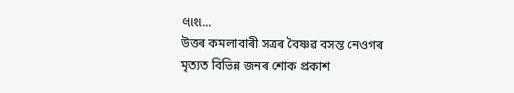લાશ...
উত্তৰ কমলাবাৰী সত্ৰৰ বৈষ্ণৱ বসন্ত নেওগৰ মৃত্যত বিভিন্ন জনৰ শোক প্ৰকাশ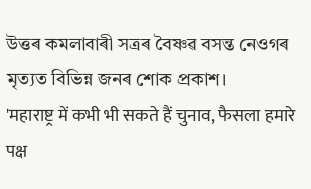উত্তৰ কমলাবাৰী সত্ৰৰ বৈষ্ণৱ বসন্ত নেওগৰ মৃত্যত বিভিন্ন জনৰ শোক প্ৰকাশ।
'महाराष्ट्र में कभी भी सकते हैं चुनाव, फैसला हमारे पक्ष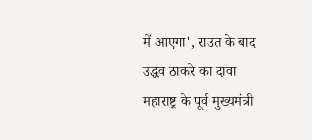में आएगा', राउत के बाद उद्धव ठाकरे का दावा
महाराष्ट्र के पूर्व मुख्यमंत्री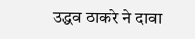उद्धव ठाकरे ने दावा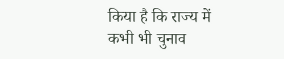किया है कि राज्य में कभी भी चुनाव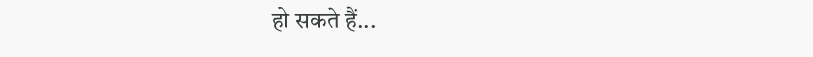हो सकते हैं...